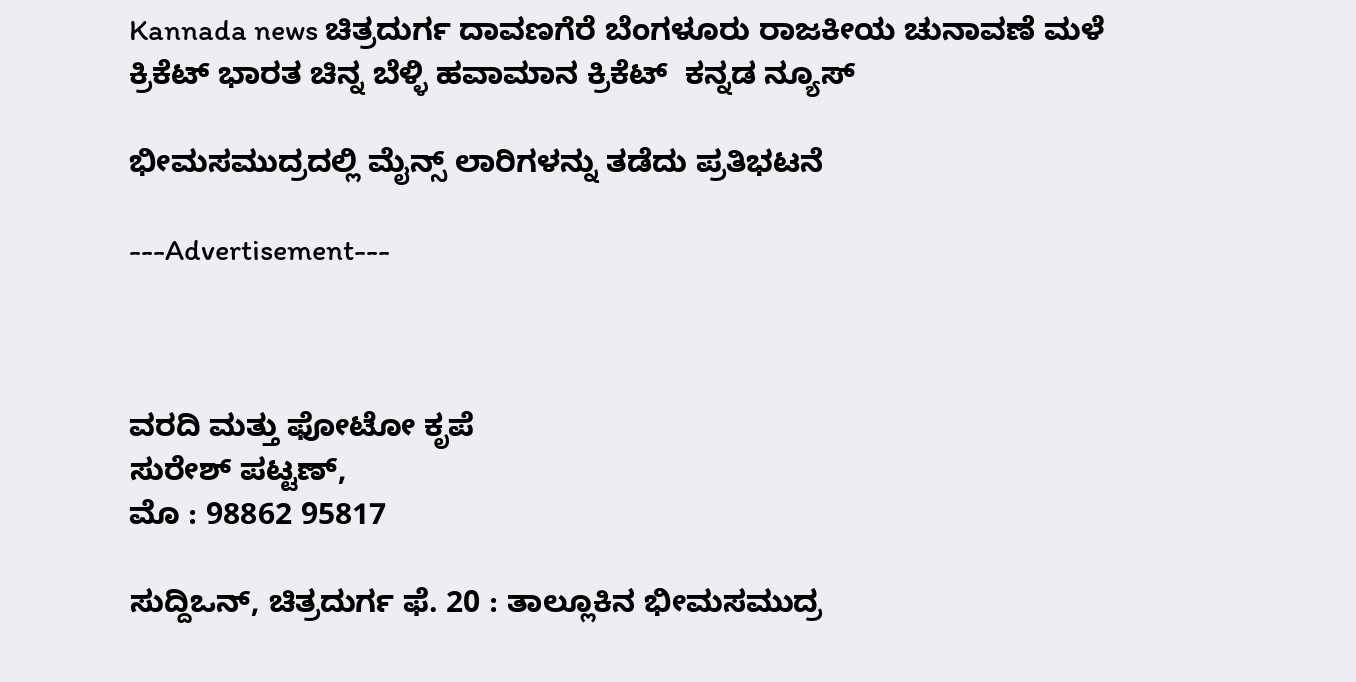Kannada news ಚಿತ್ರದುರ್ಗ ದಾವಣಗೆರೆ ಬೆಂಗಳೂರು ರಾಜಕೀಯ ಚುನಾವಣೆ ಮಳೆ ಕ್ರಿಕೆಟ್ ಭಾರತ ಚಿನ್ನ ಬೆಳ್ಳಿ ಹವಾಮಾನ ಕ್ರಿಕೆಟ್  ಕನ್ನಡ ನ್ಯೂಸ್

ಭೀಮಸಮುದ್ರದಲ್ಲಿ ಮೈನ್ಸ್ ಲಾರಿಗಳನ್ನು ತಡೆದು ಪ್ರತಿಭಟನೆ

---Advertisement---



ವರದಿ ಮತ್ತು ಫೋಟೋ ಕೃಪೆ
ಸುರೇಶ್ ಪಟ್ಟಣ್,
ಮೊ : 98862 95817

ಸುದ್ದಿಒನ್, ಚಿತ್ರದುರ್ಗ ಫೆ. 20 : ತಾಲ್ಲೂಕಿನ ಭೀಮಸಮುದ್ರ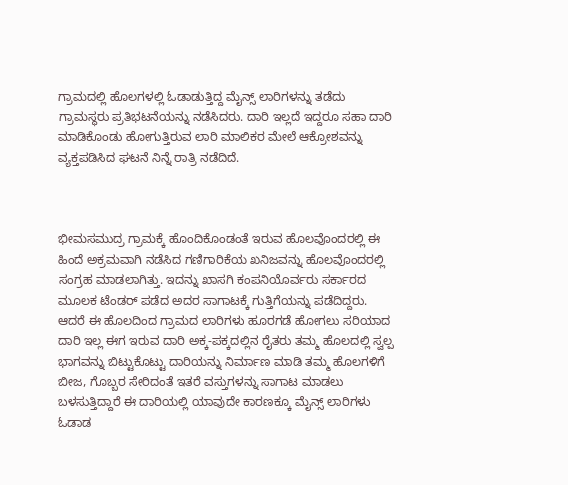ಗ್ರಾಮದಲ್ಲಿ ಹೊಲಗಳಲ್ಲಿ ಓಡಾಡುತ್ತಿದ್ದ ಮೈನ್ಸ್ ಲಾರಿಗಳನ್ನು ತಡೆದು ಗ್ರಾಮಸ್ಥರು ಪ್ರತಿಭಟನೆಯನ್ನು ನಡೆಸಿದರು. ದಾರಿ ಇಲ್ಲದೆ ಇದ್ದರೂ ಸಹಾ ದಾರಿ ಮಾಡಿಕೊಂಡು ಹೋಗುತ್ತಿರುವ ಲಾರಿ ಮಾಲಿಕರ ಮೇಲೆ ಆಕ್ರೋಶವನ್ನು ವ್ಯಕ್ತಪಡಿಸಿದ ಘಟನೆ ನಿನ್ನೆ ರಾತ್ರಿ ನಡೆದಿದೆ.



ಭೀಮಸಮುದ್ರ ಗ್ರಾಮಕ್ಕೆ ಹೊಂದಿಕೊಂಡಂತೆ ಇರುವ ಹೊಲವೊಂದರಲ್ಲಿ ಈ ಹಿಂದೆ ಅಕ್ರಮವಾಗಿ ನಡೆಸಿದ ಗಣಿಗಾರಿಕೆಯ ಖನಿಜವನ್ನು ಹೊಲವೊಂದರಲ್ಲಿ ಸಂಗ್ರಹ ಮಾಡಲಾಗಿತ್ತು. ಇದನ್ನು ಖಾಸಗಿ ಕಂಪನಿಯೊರ್ವರು ಸರ್ಕಾರದ ಮೂಲಕ ಟೆಂಡರ್ ಪಡೆದ ಅದರ ಸಾಗಾಟಕ್ಕೆ ಗುತ್ತಿಗೆಯನ್ನು ಪಡೆದಿದ್ದರು. ಆದರೆ ಈ ಹೊಲದಿಂದ ಗ್ರಾಮದ ಲಾರಿಗಳು ಹೂರಗಡೆ ಹೋಗಲು ಸರಿಯಾದ ದಾರಿ ಇಲ್ಲ ಈಗ ಇರುವ ದಾರಿ ಅಕ್ಕ-ಪಕ್ಕದಲ್ಲಿನ ರೈತರು ತಮ್ಮ ಹೊಲದಲ್ಲಿ ಸ್ವಲ್ಪ ಭಾಗವನ್ನು ಬಿಟ್ಟುಕೊಟ್ಟು ದಾರಿಯನ್ನು ನಿರ್ಮಾಣ ಮಾಡಿ ತಮ್ಮ ಹೊಲಗಳಿಗೆ ಬೀಜ, ಗೊಬ್ಬರ ಸೇರಿದಂತೆ ಇತರೆ ವಸ್ತುಗಳನ್ನು ಸಾಗಾಟ ಮಾಡಲು ಬಳಸುತ್ತಿದ್ದಾರೆ ಈ ದಾರಿಯಲ್ಲಿ ಯಾವುದೇ ಕಾರಣಕ್ಕೂ ಮೈನ್ಸ್ ಲಾರಿಗಳು ಓಡಾಡ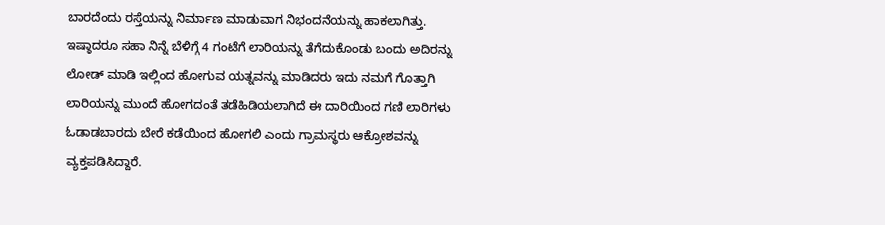ಬಾರದೆಂದು ರಸ್ತೆಯನ್ನು ನಿರ್ಮಾಣ ಮಾಡುವಾಗ ನಿಭಂದನೆಯನ್ನು ಹಾಕಲಾಗಿತ್ತು. ಇಷ್ಠಾದರೂ ಸಹಾ ನಿನ್ನೆ ಬೆಳಿಗ್ಗೆ 4 ಗಂಟೆಗೆ ಲಾರಿಯನ್ನು ತೆಗೆದುಕೊಂಡು ಬಂದು ಅದಿರನ್ನು ಲೋಡ್ ಮಾಡಿ ಇಲ್ಲಿಂದ ಹೋಗುವ ಯತ್ನವನ್ನು ಮಾಡಿದರು ಇದು ನಮಗೆ ಗೊತ್ತಾಗಿ ಲಾರಿಯನ್ನು ಮುಂದೆ ಹೋಗದಂತೆ ತಡೆಹಿಡಿಯಲಾಗಿದೆ ಈ ದಾರಿಯಿಂದ ಗಣಿ ಲಾರಿಗಳು ಓಡಾಡಬಾರದು ಬೇರೆ ಕಡೆಯಿಂದ ಹೋಗಲಿ ಎಂದು ಗ್ರಾಮಸ್ಥರು ಆಕ್ರೋಶವನ್ನು ವ್ಯಕ್ತಪಡಿಸಿದ್ದಾರೆ.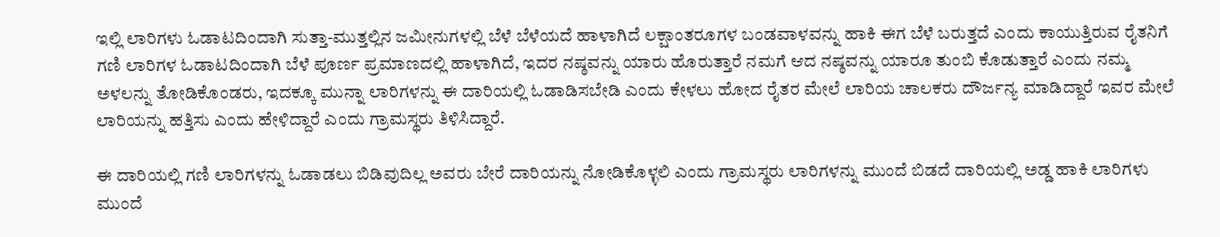ಇಲ್ಲಿ ಲಾರಿಗಳು ಓಡಾಟದಿಂದಾಗಿ ಸುತ್ತಾ-ಮುತ್ತಲ್ಲಿನ ಜಮೀನುಗಳಲ್ಲಿ ಬೆಳೆ ಬೆಳೆಯದೆ ಹಾಳಾಗಿದೆ ಲಕ್ಷಾಂತರೂಗಳ ಬಂಡವಾಳವನ್ನು ಹಾಕಿ ಈಗ ಬೆಳೆ ಬರುತ್ತದೆ ಎಂದು ಕಾಯುತ್ತಿರುವ ರೈತನಿಗೆ ಗಣಿ ಲಾರಿಗಳ ಓಡಾಟದಿಂದಾಗಿ ಬೆಳೆ ಪೂರ್ಣ ಪ್ರಮಾಣದಲ್ಲಿ ಹಾಳಾಗಿದೆ, ಇದರ ನಷ್ಠವನ್ನು ಯಾರು ಹೊರುತ್ತಾರೆ ನಮಗೆ ಆದ ನಷ್ಠವನ್ನು ಯಾರೂ ತುಂಬಿ ಕೊಡುತ್ತಾರೆ ಎಂದು ನಮ್ಮ ಅಳಲನ್ನು ತೋಡಿಕೊಂಡರು, ಇದಕ್ಕೂ ಮುನ್ನಾ ಲಾರಿಗಳನ್ನು ಈ ದಾರಿಯಲ್ಲಿ ಓಡಾಡಿಸಬೇಡಿ ಎಂದು ಕೇಳಲು ಹೋದ ರೈತರ ಮೇಲೆ ಲಾರಿಯ ಚಾಲಕರು ದೌರ್ಜನ್ಯ ಮಾಡಿದ್ದಾರೆ ಇವರ ಮೇಲೆ ಲಾರಿಯನ್ನು ಹತ್ತಿಸು ಎಂದು ಹೇಳಿದ್ದಾರೆ ಎಂದು ಗ್ರಾಮಸ್ಥರು ತಿಳಿಸಿದ್ದಾರೆ.

ಈ ದಾರಿಯಲ್ಲಿ ಗಣಿ ಲಾರಿಗಳನ್ನು ಓಡಾಡಲು ಬಿಡಿವುದಿಲ್ಲ ಅವರು ಬೇರೆ ದಾರಿಯನ್ನು ನೋಡಿಕೊಳ್ಳಲಿ ಎಂದು ಗ್ರಾಮಸ್ಥರು ಲಾರಿಗಳನ್ನು ಮುಂದೆ ಬಿಡದೆ ದಾರಿಯಲ್ಲಿ ಅಡ್ಡ ಹಾಕಿ ಲಾರಿಗಳು ಮುಂದೆ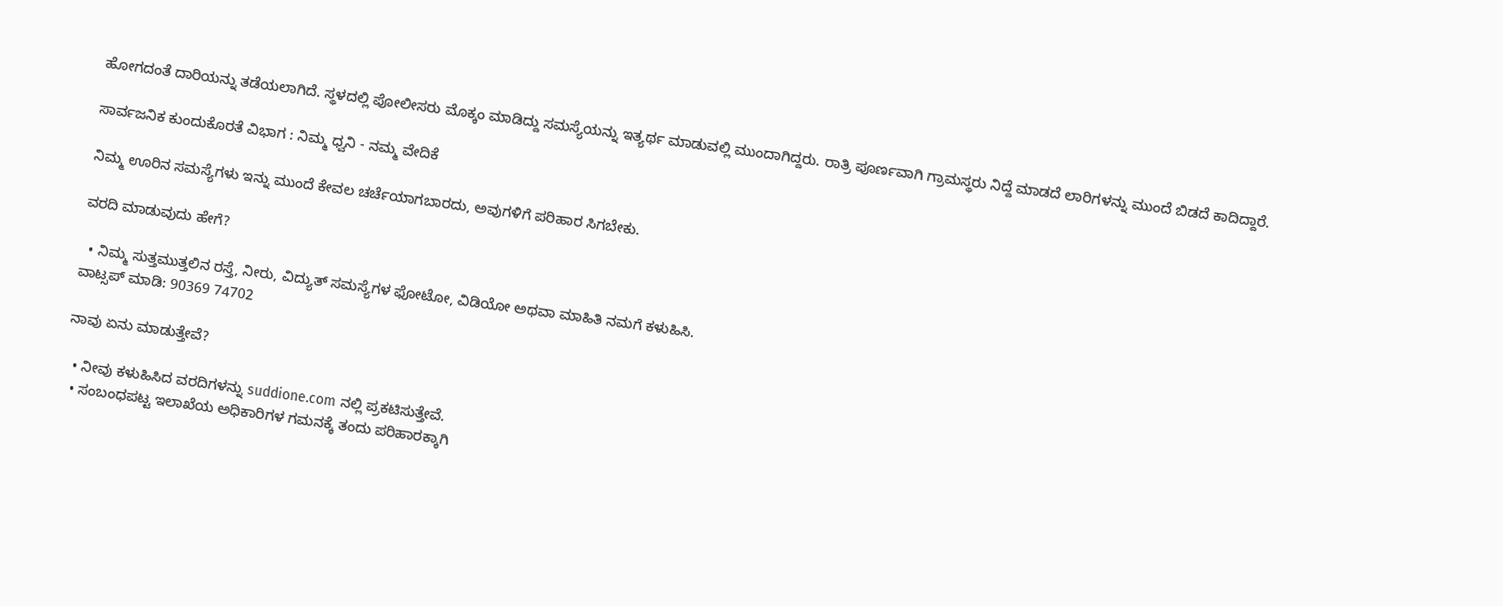ಹೋಗದಂತೆ ದಾರಿಯನ್ನು ತಡೆಯಲಾಗಿದೆ. ಸ್ಥಳದಲ್ಲಿ ಪೋಲೀಸರು ಮೊಕ್ಕಂ ಮಾಡಿದ್ದು ಸಮಸ್ಯೆಯನ್ನು ಇತ್ಯರ್ಥ ಮಾಡುವಲ್ಲಿ ಮುಂದಾಗಿದ್ದರು. ರಾತ್ರಿ ಪೂರ್ಣವಾಗಿ ಗ್ರಾಮಸ್ಥರು ನಿದ್ದೆ ಮಾಡದೆ ಲಾರಿಗಳನ್ನು ಮುಂದೆ ಬಿಡದೆ ಕಾದಿದ್ದಾರೆ.

ಸಾರ್ವಜನಿಕ ಕುಂದುಕೊರತೆ ವಿಭಾಗ : ನಿಮ್ಮ ಧ್ವನಿ - ನಮ್ಮ ವೇದಿಕೆ

ನಿಮ್ಮ ಊರಿನ ಸಮಸ್ಯೆಗಳು ಇನ್ನು ಮುಂದೆ ಕೇವಲ ಚರ್ಚೆಯಾಗಬಾರದು, ಅವುಗಳಿಗೆ ಪರಿಹಾರ ಸಿಗಬೇಕು.

ವರದಿ ಮಾಡುವುದು ಹೇಗೆ?

  • ನಿಮ್ಮ ಸುತ್ತಮುತ್ತಲಿನ ರಸ್ತೆ, ನೀರು, ವಿದ್ಯುತ್ ಸಮಸ್ಯೆಗಳ ಫೋಟೋ, ವಿಡಿಯೋ ಅಥವಾ ಮಾಹಿತಿ ನಮಗೆ ಕಳುಹಿಸಿ.
ವಾಟ್ಸಪ್ ಮಾಡಿ: 90369 74702

ನಾವು ಏನು ಮಾಡುತ್ತೇವೆ?

  • ನೀವು ಕಳುಹಿಸಿದ ವರದಿಗಳನ್ನು suddione.com ನಲ್ಲಿ ಪ್ರಕಟಿಸುತ್ತೇವೆ.
  • ಸಂಬಂಧಪಟ್ಟ ಇಲಾಖೆಯ ಅಧಿಕಾರಿಗಳ ಗಮನಕ್ಕೆ ತಂದು ಪರಿಹಾರಕ್ಕಾಗಿ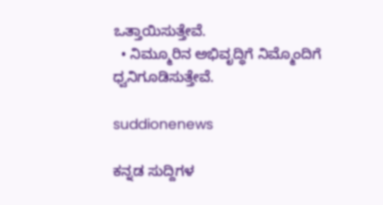ಒತ್ತಾಯಿಸುತ್ತೇವೆ.
  • ನಿಮ್ಮೂರಿನ ಅಭಿವೃದ್ಧಿಗೆ ನಿಮ್ಮೊಂದಿಗೆ ಧ್ವನಿಗೂಡಿಸುತ್ತೇವೆ.

suddionenews

ಕನ್ನಡ ಸುದ್ದಿಗಳ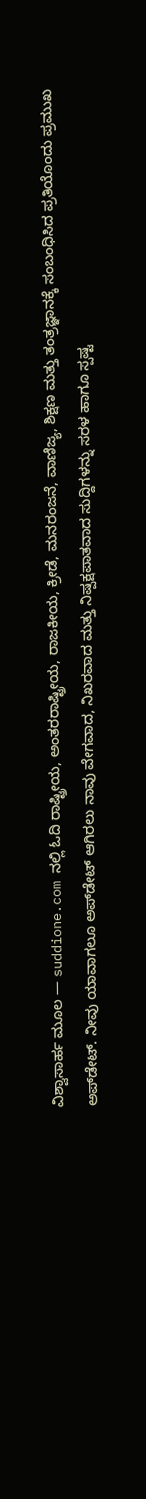ವಿಶ್ವಾಸಾರ್ಹ ಮೂಲ — suddione.com ನಲ್ಲಿ ಓದಿ ರಾಷ್ಟ್ರೀಯ, ಅಂತರರಾಷ್ಟ್ರೀಯ, ರಾಜಕೀಯ, ಕ್ರೀಡೆ, ಮನರಂಜನೆ, ವಾಣಿಜ್ಯ, ಶಿಕ್ಷಣ ಮತ್ತು ತಂತ್ರಜ್ಞಾನಕ್ಕೆ ಸಂಬಂಧಿಸಿದ ಪ್ರತಿಯೊಂದು ಪ್ರಮುಖ ಅಪ್‌ಡೇಟ್. ನೀವು ಯಾವಾಗಲೂ ಅಪ್‌ಡೇಟ್ ಆಗಿರಲು ನಾವು ವೇಗವಾದ, ನಿಖರವಾದ ಮತ್ತು ನಿಷ್ಪಕ್ಷಪಾತವಾದ ಸುದ್ದಿಗಳನ್ನು ಸರಳ ಹಾಗೂ ಸ್ಪಷ್ಟ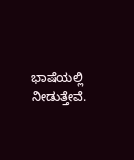ಭಾಷೆಯಲ್ಲಿ ನೀಡುತ್ತೇವೆ.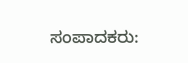ಸಂಪಾದಕರು: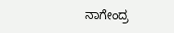ನಾಗೇಂದ್ರ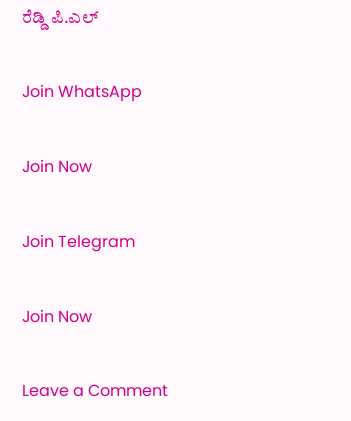ರೆಡ್ಡಿ ಪಿ.ಎಲ್

Join WhatsApp

Join Now

Join Telegram

Join Now

Leave a Comment